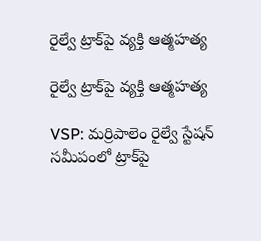రైల్వే ట్రాక్‌పై వ్యక్తి ఆత్మహత్య

రైల్వే ట్రాక్‌పై వ్యక్తి ఆత్మహత్య

VSP: మర్రిపాలెం రైల్వే స్టేషన్ సమీపంలో ట్రాక్‌పై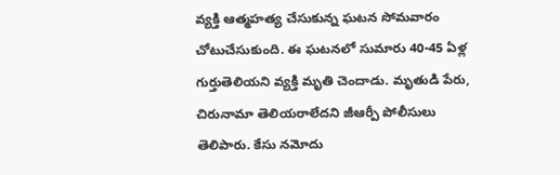వ్యక్తి ఆత్మహత్య చేసుకున్న ఘటన సోమవారం చోటుచేసుకుంది. ఈ ఘటనలో సుమారు 40-45 ఏళ్ల గుర్తుతెలియని వ్యక్తి మృతి చెందాడు. మృతుడి పేరు, చిరునామా తెలియరాలేదని జీఆర్పీ పోలీసులు తెలిపారు. కేసు నమోదు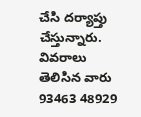చేసి దర్యాప్తు చేస్తున్నారు. వివరాలు తెలిసిన వారు 93463 48929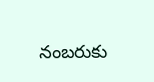నంబరుకు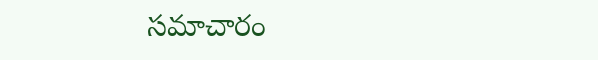సమాచారం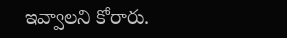ఇవ్వాలని కోరారు.